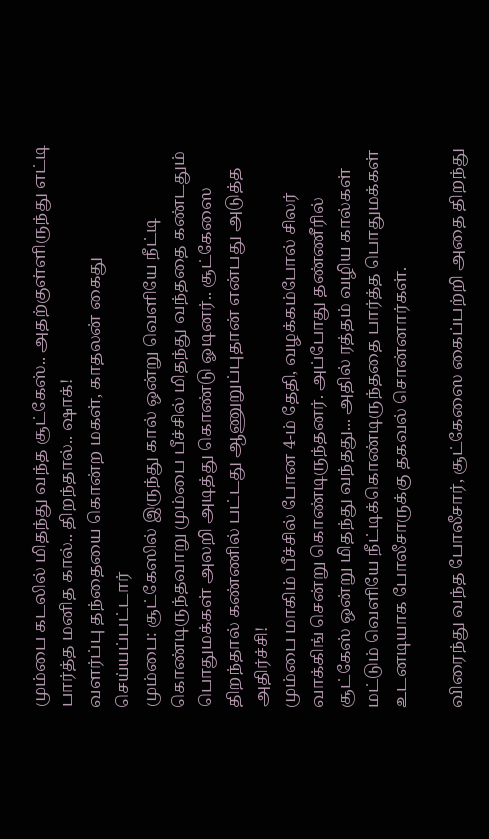மும்பை கடலில் மிதந்து வந்த சூட்கேஸ்.. அதற்குள்ளிருந்து எட்டி பார்த்த மனித கால்.. திறந்தால்.. ஷாக்!
வளர்ப்பு தந்தையை கொன்ற மகள், காதலன் கைது செய்யப்பட்டார்
மும்பை: சூட்கேஸில் இருந்து கால் ஒன்று வெளியே நீட்டி கொண்டிருந்தவாறு மும்பை பீச்சில் மிதந்து வந்ததை கண்டதும் பொதுமக்கள் அலறி அடித்து கொண்டு ஓடினர்.. சூட்கேஸை திறந்தால் கண்ணில் பட்டது ஆணுறுப்புதான் என்பது அடுத்த அதிர்ச்சி!
மும்பை மாகிம் பீச்சில் போன 4-ம் தேதி, வழக்கம்போல் சிலர் வாக்கிங் சென்று கொண்டிருந்தனர். அப்போது தண்ணீரில் சூட்கேஸ் ஒன்று மிதந்து வந்தது... அதில் ரத்தம் வழிய கால்கள் மட்டும் வெளியே நீட்டிக்கொண்டிருந்ததை பார்த்த பொதுமக்கள் உடனடியாக போலீசாருக்கு தகவல் சொன்னார்கள்.

விரைந்து வந்த போலீசார், சூட்கேஸை கைப்பற்றி அதை திறந்து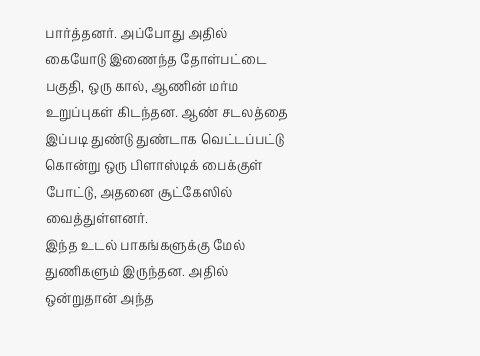பார்த்தனர். அப்போது அதில் கையோடு இணைந்த தோள்பட்டை பகுதி, ஒரு கால், ஆணின் மர்ம உறுப்புகள் கிடந்தன. ஆண் சடலத்தை இப்படி துண்டு துண்டாக வெட்டப்பட்டு கொன்று ஒரு பிளாஸ்டிக் பைக்குள் போட்டு, அதனை சூட்கேஸில் வைத்துள்ளனர்.
இந்த உடல் பாகங்களுக்கு மேல் துணிகளும் இருந்தன. அதில் ஒன்றுதான் அந்த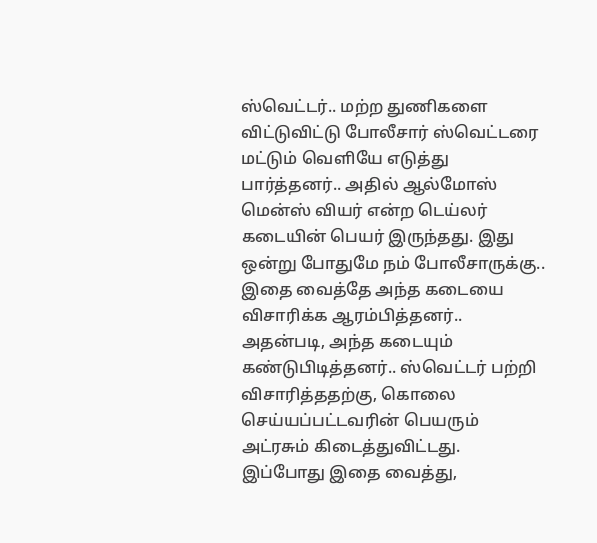ஸ்வெட்டர்.. மற்ற துணிகளை விட்டுவிட்டு போலீசார் ஸ்வெட்டரை மட்டும் வெளியே எடுத்து பார்த்தனர்.. அதில் ஆல்மோஸ் மென்ஸ் வியர் என்ற டெய்லர் கடையின் பெயர் இருந்தது. இது ஒன்று போதுமே நம் போலீசாருக்கு.. இதை வைத்தே அந்த கடையை விசாரிக்க ஆரம்பித்தனர்.. அதன்படி, அந்த கடையும் கண்டுபிடித்தனர்.. ஸ்வெட்டர் பற்றி விசாரித்ததற்கு, கொலை செய்யப்பட்டவரின் பெயரும் அட்ரசும் கிடைத்துவிட்டது.
இப்போது இதை வைத்து,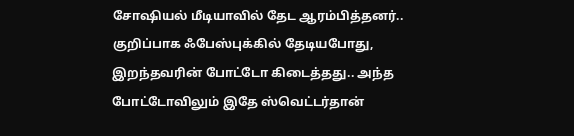சோஷியல் மீடியாவில் தேட ஆரம்பித்தனர்.. குறிப்பாக ஃபேஸ்புக்கில் தேடியபோது, இறந்தவரின் போட்டோ கிடைத்தது.. அந்த போட்டோவிலும் இதே ஸ்வெட்டர்தான்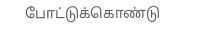போட்டுக்கொண்டு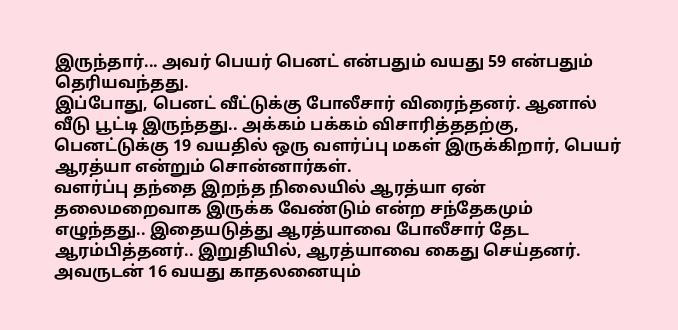இருந்தார்... அவர் பெயர் பெனட் என்பதும் வயது 59 என்பதும் தெரியவந்தது.
இப்போது, பெனட் வீட்டுக்கு போலீசார் விரைந்தனர். ஆனால் வீடு பூட்டி இருந்தது.. அக்கம் பக்கம் விசாரித்ததற்கு, பெனட்டுக்கு 19 வயதில் ஒரு வளர்ப்பு மகள் இருக்கிறார், பெயர் ஆரத்யா என்றும் சொன்னார்கள்.
வளர்ப்பு தந்தை இறந்த நிலையில் ஆரத்யா ஏன் தலைமறைவாக இருக்க வேண்டும் என்ற சந்தேகமும் எழுந்தது.. இதையடுத்து ஆரத்யாவை போலீசார் தேட ஆரம்பித்தனர்.. இறுதியில், ஆரத்யாவை கைது செய்தனர். அவருடன் 16 வயது காதலனையும்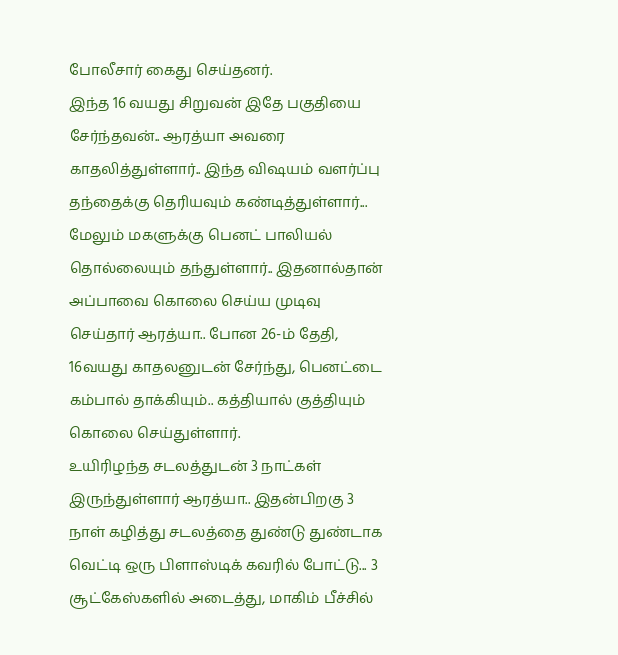போலீசார் கைது செய்தனர்.
இந்த 16 வயது சிறுவன் இதே பகுதியை சேர்ந்தவன்.. ஆரத்யா அவரை காதலித்துள்ளார்.. இந்த விஷயம் வளர்ப்பு தந்தைக்கு தெரியவும் கண்டித்துள்ளார்... மேலும் மகளுக்கு பெனட் பாலியல் தொல்லையும் தந்துள்ளார்.. இதனால்தான் அப்பாவை கொலை செய்ய முடிவு செய்தார் ஆரத்யா.. போன 26-ம் தேதி, 16வயது காதலனுடன் சேர்ந்து, பெனட்டை கம்பால் தாக்கியும்.. கத்தியால் குத்தியும் கொலை செய்துள்ளார்.
உயிரிழந்த சடலத்துடன் 3 நாட்கள் இருந்துள்ளார் ஆரத்யா.. இதன்பிறகு 3 நாள் கழித்து சடலத்தை துண்டு துண்டாக வெட்டி ஒரு பிளாஸ்டிக் கவரில் போட்டு... 3 சூட்கேஸ்களில் அடைத்து, மாகிம் பீச்சில்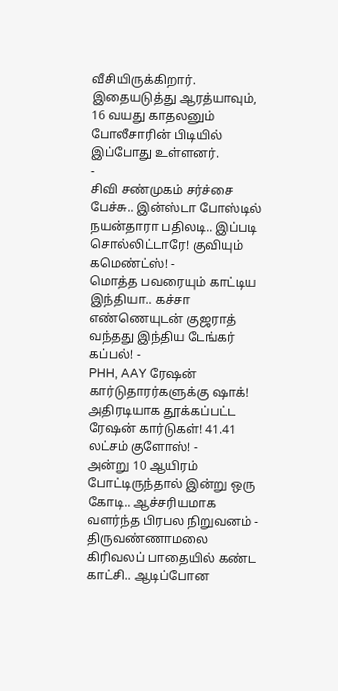வீசியிருக்கிறார். இதையடுத்து ஆரத்யாவும், 16 வயது காதலனும் போலீசாரின் பிடியில் இப்போது உள்ளனர்.
-
சிவி சண்முகம் சர்ச்சை பேச்சு.. இன்ஸ்டா போஸ்டில் நயன்தாரா பதிலடி.. இப்படி சொல்லிட்டாரே! குவியும் கமெண்ட்ஸ்! -
மொத்த பவரையும் காட்டிய இந்தியா.. கச்சா எண்ணெயுடன் குஜராத் வந்தது இந்திய டேங்கர் கப்பல்! -
PHH, AAY ரேஷன் கார்டுதாரர்களுக்கு ஷாக்! அதிரடியாக தூக்கப்பட்ட ரேஷன் கார்டுகள்! 41.41 லட்சம் குளோஸ்! -
அன்று 10 ஆயிரம் போட்டிருந்தால் இன்று ஒரு கோடி.. ஆச்சரியமாக வளர்ந்த பிரபல நிறுவனம் -
திருவண்ணாமலை கிரிவலப் பாதையில் கண்ட காட்சி.. ஆடிப்போன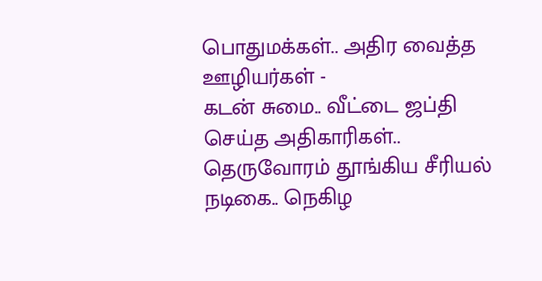பொதுமக்கள்.. அதிர வைத்த ஊழியர்கள் -
கடன் சுமை.. வீட்டை ஜப்தி செய்த அதிகாரிகள்.. தெருவோரம் தூங்கிய சீரியல் நடிகை.. நெகிழ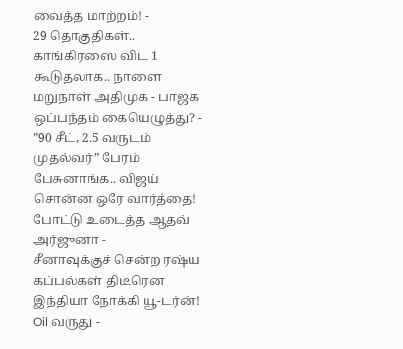வைத்த மாற்றம்! -
29 தொகுதிகள்.. காங்கிரஸை விட 1 கூடுதலாக.. நாளை மறுநாள் அதிமுக - பாஜக ஒப்பந்தம் கையெழுத்து? -
”90 சீட், 2.5 வருடம் முதல்வர்” பேரம் பேசுனாங்க.. விஜய் சொன்ன ஒரே வார்த்தை! போட்டு உடைத்த ஆதவ் அர்ஜுனா -
சீனாவுக்குச் சென்ற ரஷ்ய கப்பல்கள் திடீரென இந்தியா நோக்கி யூ-டர்ன்! Oil வருது -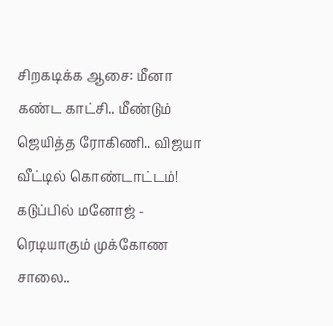சிறகடிக்க ஆசை: மீனா கண்ட காட்சி.. மீண்டும் ஜெயித்த ரோகிணி.. விஜயா வீட்டில் கொண்டாட்டம்! கடுப்பில் மனோஜ் -
ரெடியாகும் முக்கோண சாலை..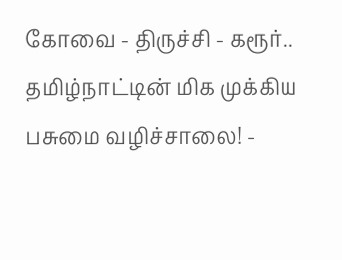கோவை - திருச்சி - கரூர்.. தமிழ்நாட்டின் மிக முக்கிய பசுமை வழிச்சாலை! -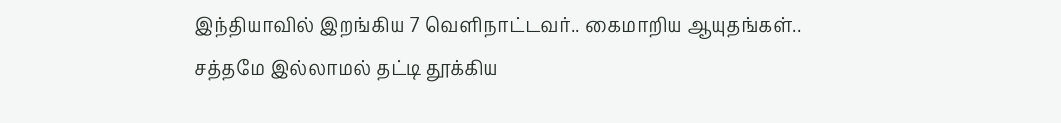இந்தியாவில் இறங்கிய 7 வெளிநாட்டவர்.. கைமாறிய ஆயுதங்கள்.. சத்தமே இல்லாமல் தட்டி தூக்கிய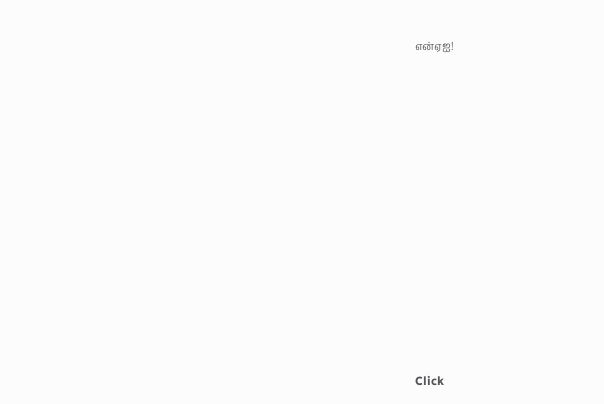என்ஏஐ!












Click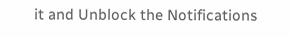it and Unblock the Notifications